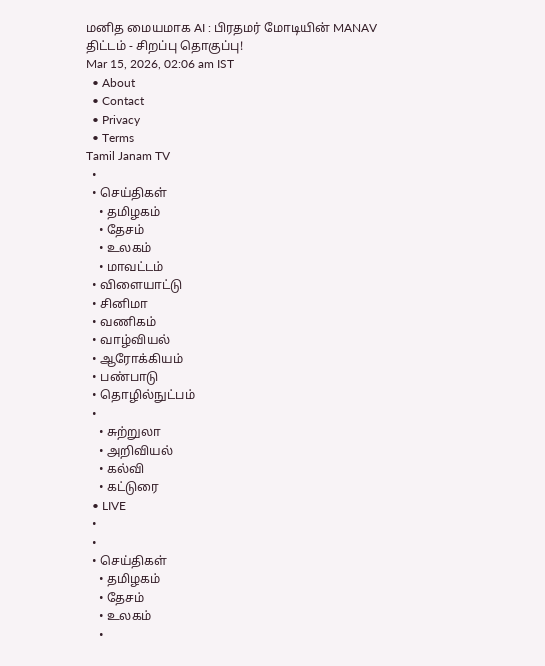மனித மையமாக AI : பிரதமர் மோடியின் MANAV திட்டம் - சிறப்பு தொகுப்பு!
Mar 15, 2026, 02:06 am IST
  • About
  • Contact
  • Privacy
  • Terms
Tamil Janam TV
  •
  • செய்திகள்
    • தமிழகம்
    • தேசம்
    • உலகம்
    • மாவட்டம்
  • விளையாட்டு
  • சினிமா
  • வணிகம்
  • வாழ்வியல்
  • ஆரோக்கியம்
  • பண்பாடு
  • தொழில்நுட்பம்
  •
    • சுற்றுலா
    • அறிவியல்
    • கல்வி
    • கட்டுரை
  • LIVE
  •
  •
  • செய்திகள்
    • தமிழகம்
    • தேசம்
    • உலகம்
    •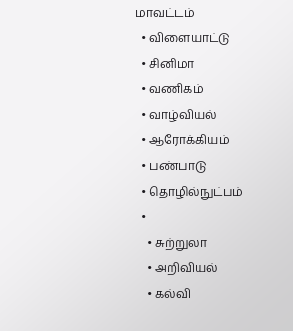மாவட்டம்
  • விளையாட்டு
  • சினிமா
  • வணிகம்
  • வாழ்வியல்
  • ஆரோக்கியம்
  • பண்பாடு
  • தொழில்நுட்பம்
  •
    • சுற்றுலா
    • அறிவியல்
    • கல்வி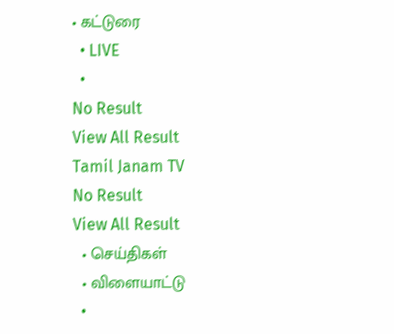• கட்டுரை
  • LIVE
  •
No Result
View All Result
Tamil Janam TV
No Result
View All Result
  • செய்திகள்
  • விளையாட்டு
  •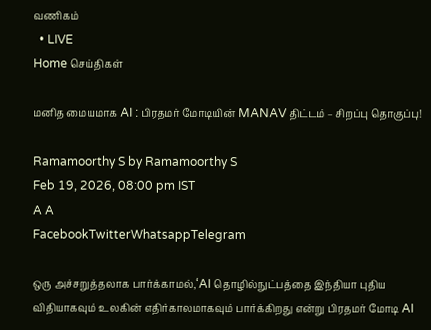வணிகம்
  • LIVE
Home செய்திகள்

மனித மையமாக AI : பிரதமர் மோடியின் MANAV திட்டம் – சிறப்பு தொகுப்பு!

Ramamoorthy S by Ramamoorthy S
Feb 19, 2026, 08:00 pm IST
A A
FacebookTwitterWhatsappTelegram

ஒரு அச்சறுத்தலாக பார்க்காமல்,‘AI தொழில்நுட்பத்தை இந்தியா புதிய விதியாகவும் உலகின் எதிர்காலமாகவும் பார்க்கிறது என்று பிரதமர் மோடி AI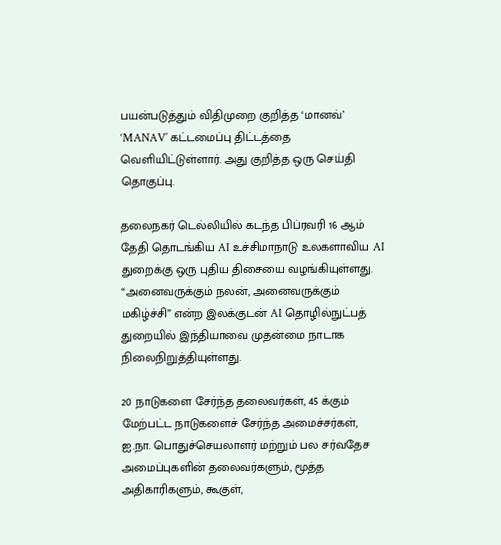பயன்படுத்தும் விதிமுறை குறித்த ‘மானவ்’ ‘MANAV’ கட்டமைப்பு திட்டத்தை வெளியிட்டுள்ளார். அது குறித்த ஒரு செய்தி தொகுப்பு.

தலைநகர் டெல்லியில் கடந்த பிப்ரவரி 16 ஆம் தேதி தொடங்கிய AI உச்சிமாநாடு உலகளாவிய AI துறைக்கு ஒரு புதிய திசையை வழங்கியுள்ளது. “அனைவருக்கும் நலன், அனைவருக்கும் மகிழ்ச்சி” என்ற இலக்குடன் AI தொழில்நுட்பத் துறையில் இந்தியாவை முதன்மை நாடாக நிலைநிறுத்தியுள்ளது.

20 நாடுகளை சேர்ந்த தலைவர்கள், 45 க்கும் மேற்பட்ட நாடுகளைச் சேர்ந்த அமைச்சர்கள், ஐ.நா. பொதுச்செயலாளர் மற்றும் பல சர்வதேச அமைப்புகளின் தலைவர்களும், மூத்த அதிகாரிகளும், கூகுள்,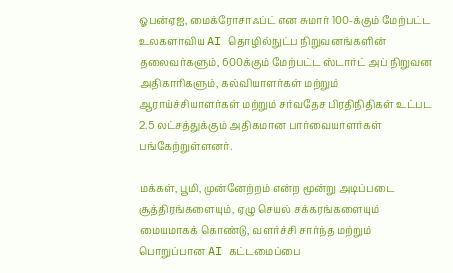ஓபன்ஏஐ, மைக்ரோசாஃப்ட் என சுமார் 100-க்கும் மேற்பட்ட உலகளாவிய AI தொழில்நுட்ப நிறுவனங்களின் தலைவர்களும், 600க்கும் மேற்பட்ட ஸ்டார்ட் அப் நிறுவன அதிகாரிகளும், கல்வியாளர்கள் மற்றும் ஆராய்ச்சியாளர்கள் மற்றும் சர்வதேச பிரதிநிதிகள் உட்பட 2.5 லட்சத்துக்கும் அதிகமான பார்வையாளர்கள் பங்கேற்றுள்ளனர்.

மக்கள், பூமி, முன்னேற்றம் என்ற மூன்று அடிப்படை சூத்திரங்களையும், ஏழு செயல் சக்கரங்களையும் மையமாகக் கொண்டு, வளர்ச்சி சார்ந்த மற்றும் பொறுப்பான AI கட்டமைப்பை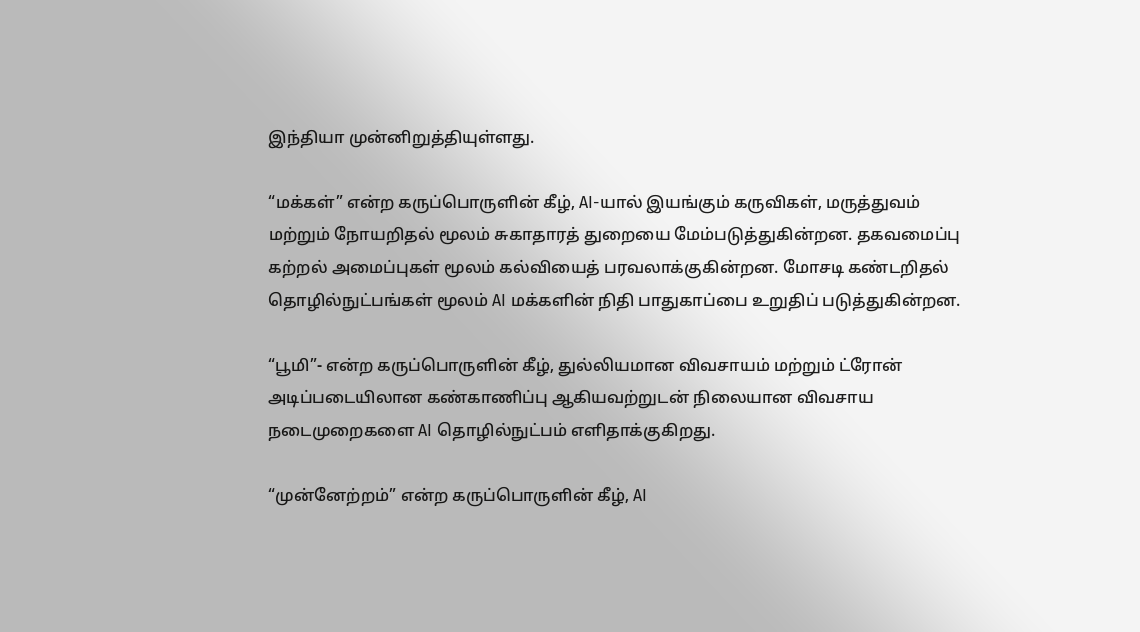இந்தியா முன்னிறுத்தியுள்ளது.

“மக்கள்” என்ற கருப்பொருளின் கீழ், AI-யால் இயங்கும் கருவிகள், மருத்துவம் மற்றும் நோயறிதல் மூலம் சுகாதாரத் துறையை மேம்படுத்துகின்றன. தகவமைப்பு கற்றல் அமைப்புகள் மூலம் கல்வியைத் பரவலாக்குகின்றன. மோசடி கண்டறிதல் தொழில்நுட்பங்கள் மூலம் AI மக்களின் நிதி பாதுகாப்பை உறுதிப் படுத்துகின்றன.

“பூமி”- என்ற கருப்பொருளின் கீழ், துல்லியமான விவசாயம் மற்றும் ட்ரோன் அடிப்படையிலான கண்காணிப்பு ஆகியவற்றுடன் நிலையான விவசாய நடைமுறைகளை AI தொழில்நுட்பம் எளிதாக்குகிறது.

“முன்னேற்றம்” என்ற கருப்பொருளின் கீழ், AI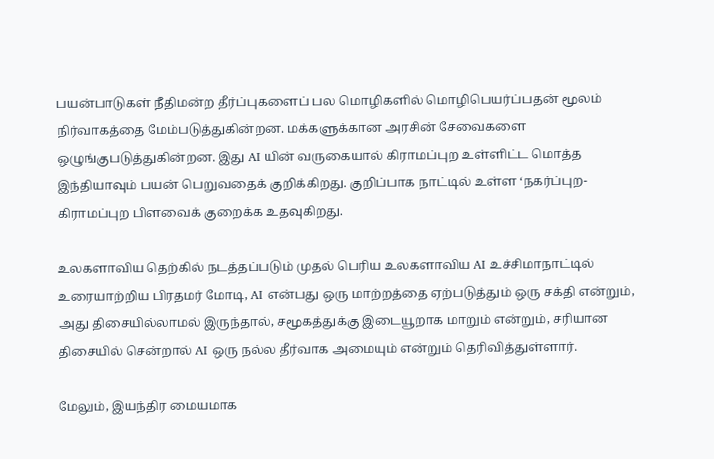பயன்பாடுகள் நீதிமன்ற தீர்ப்புகளைப் பல மொழிகளில் மொழிபெயர்ப்பதன் மூலம் நிர்வாகத்தை மேம்படுத்துகின்றன. மக்களுக்கான அரசின் சேவைகளை ஒழுங்குபடுத்துகின்றன. இது AI யின் வருகையால் கிராமப்புற உள்ளிட்ட மொத்த இந்தியாவும் பயன் பெறுவதைக் குறிக்கிறது. குறிப்பாக நாட்டில் உள்ள ‘நகர்ப்புற-கிராமப்புற பிளவைக் குறைக்க உதவுகிறது.

உலகளாவிய தெற்கில் நடத்தப்படும் முதல் பெரிய உலகளாவிய AI உச்சிமாநாட்டில் உரையாற்றிய பிரதமர் மோடி, AI என்பது ஒரு மாற்றத்தை ஏற்படுத்தும் ஒரு சக்தி என்றும், அது திசையில்லாமல் இருந்தால், சமூகத்துக்கு இடையூறாக மாறும் என்றும், சரியான திசையில் சென்றால் AI ஒரு நல்ல தீர்வாக அமையும் என்றும் தெரிவித்துள்ளார்.

மேலும், இயந்திர மையமாக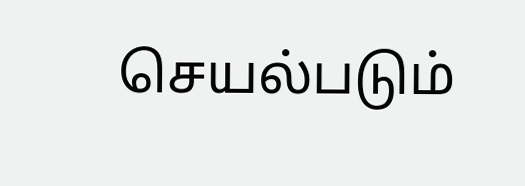செயல்படும்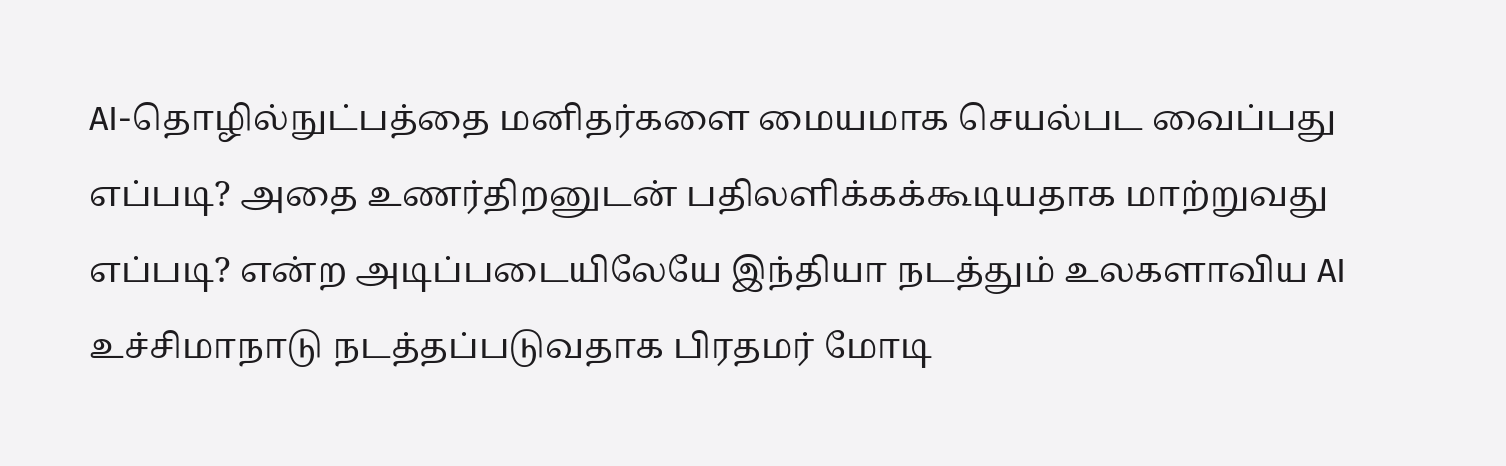AI-தொழில்நுட்பத்தை மனிதர்களை மையமாக செயல்பட வைப்பது எப்படி? அதை உணர்திறனுடன் பதிலளிக்கக்கூடியதாக மாற்றுவது எப்படி? என்ற அடிப்படையிலேயே இந்தியா நடத்தும் உலகளாவிய AI உச்சிமாநாடு நடத்தப்படுவதாக பிரதமர் மோடி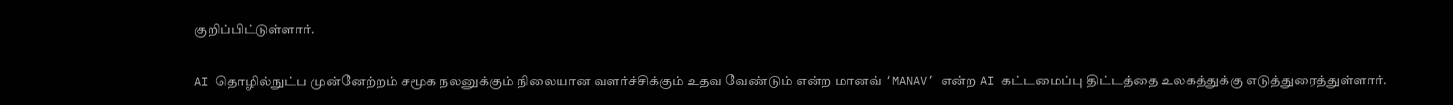குறிப்பிட்டுள்ளார்.

AI தொழில்நுட்ப முன்னேற்றம் சமூக நலனுக்கும் நிலையான வளர்ச்சிக்கும் உதவ வேண்டும் என்ற மானவ் ‘MANAV’ என்ற AI கட்டமைப்பு திட்டத்தை உலகத்துக்கு எடுத்துரைத்துள்ளார்.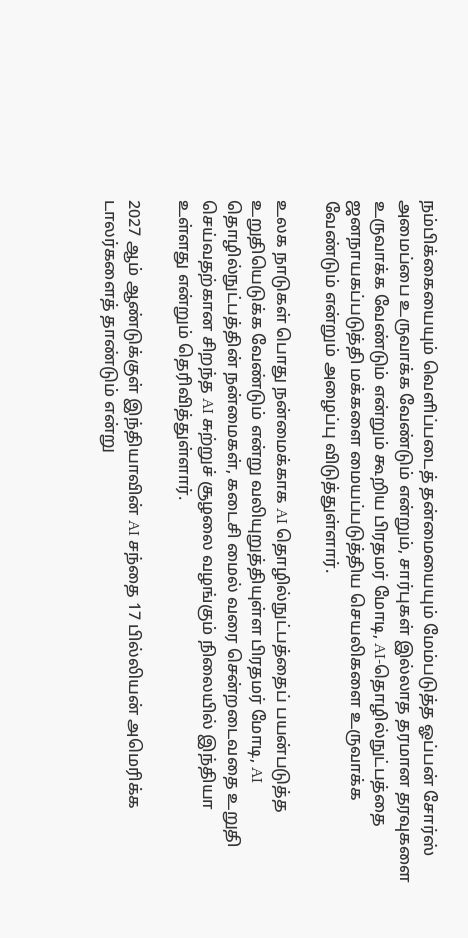நம்பிக்கையையும் வெளிப்படைத் தன்மையையும் மேம்படுத்த ஓப்பன் சோர்ஸ் அமைப்பை உருவாக்க வேண்டும் என்றும், சார்புகள் இல்லாத தரமான தரவுகளை உருவாக்க வேண்டும் என்றும் கூறிய பிரதமர் மோடி, AI-தொழில்நுட்பத்தை ஜனநாயகப்படுத்தி மக்களை மையப்படுத்திய செயலிகளை உருவாக்க வேண்டும் என்றும் அழைப்பு விடுத்துள்ளார்.

உலக நாடுகள் பொது நன்மைக்காக AI தொழில்நுட்பத்தைப் பயன்படுத்த உறுதியெடுக்க வேண்டும் என்று வலியுறுத்தியுள்ள பிரதமர் மோடி, AI தொழில்நுட்பத்தின் நன்மைகள், கடைசி மைல் வரை சென்றடைவதை உறுதி செய்வதற்கான சிறந்த AI சுற்றுச் சூழலை வழங்கும் நிலையில் இந்தியா உள்ளது என்றும் தெரிவித்துள்ளார்.

2027 ஆம் ஆண்டுக்குள் இந்தியாவின் AI சந்தை 17 பில்லியன் அமெரிக்க டாலர்களைத் தாண்டும் என்று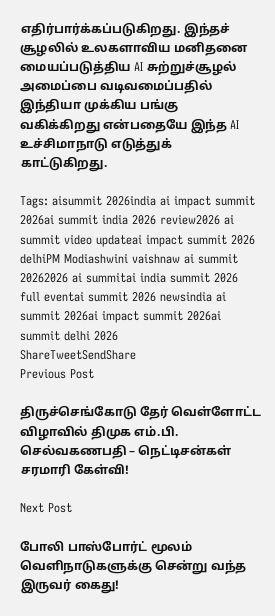எதிர்பார்க்கப்படுகிறது. இந்தச் சூழலில் உலகளாவிய மனிதனை மையப்படுத்திய AI சுற்றுச்சூழல் அமைப்பை வடிவமைப்பதில் இந்தியா முக்கிய பங்கு வகிக்கிறது என்பதையே இந்த AI உச்சிமாநாடு எடுத்துக் காட்டுகிறது.

Tags: aisummit 2026india ai impact summit 2026ai summit india 2026 review2026 ai summit video updateai impact summit 2026 delhiPM Modiashwini vaishnaw ai summit 20262026 ai summitai india summit 2026 full eventai summit 2026 newsindia ai summit 2026ai impact summit 2026ai summit delhi 2026
ShareTweetSendShare
Previous Post

திருச்செங்கோடு தேர் வெள்ளோட்ட விழாவில் திமுக எம்.பி. செல்வகணபதி – நெட்டிசன்கள் சரமாரி கேள்வி!

Next Post

போலி பாஸ்போர்ட் மூலம் வெளிநாடுகளுக்கு சென்று வந்த இருவர் கைது!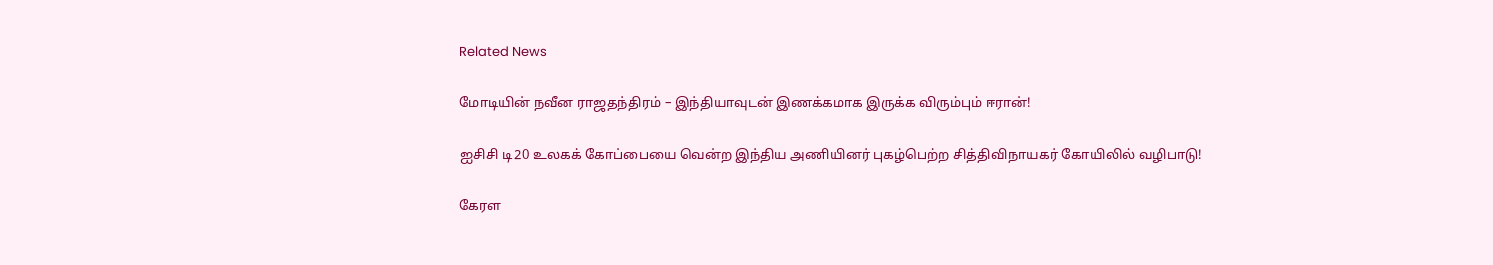Related News

மோடியின் நவீன ராஜதந்திரம் – இந்தியாவுடன் இணக்கமாக இருக்க விரும்பும் ஈரான்!

ஐசிசி டி20 உலகக் கோப்பையை வென்ற இந்திய அணியினர் புகழ்பெற்ற சித்திவிநாயகர் கோயிலில் வழிபாடு!

கேரள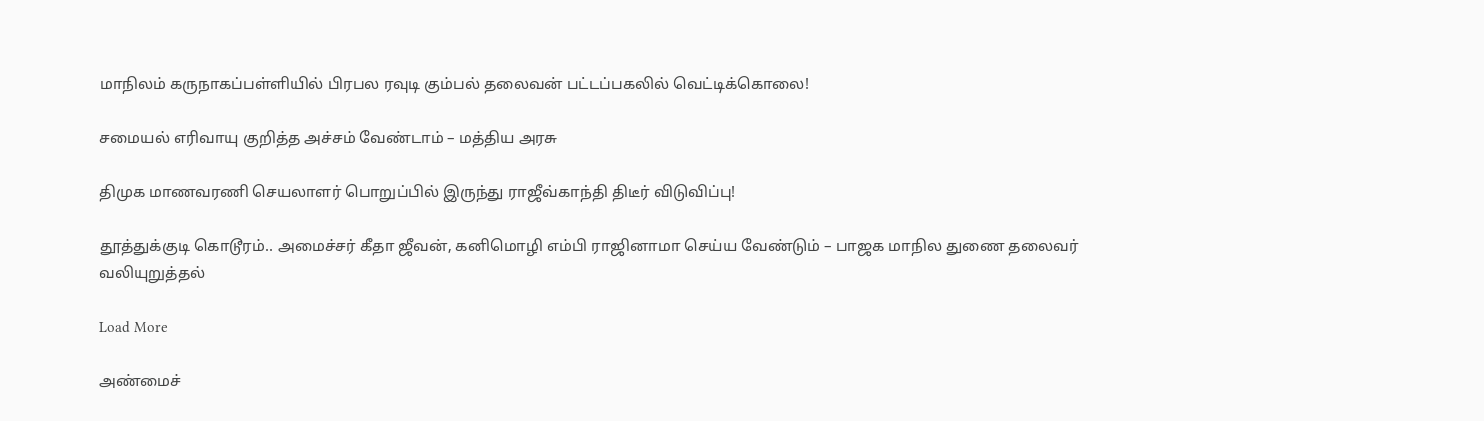மாநிலம் கருநாகப்பள்ளியில் பிரபல ரவுடி கும்பல் தலைவன் பட்டப்பகலில் வெட்டிக்கொலை!

சமையல் எரிவாயு குறித்த அச்சம் வேண்டாம் – மத்திய அரசு

திமுக மாணவரணி செயலாளர் பொறுப்பில் இருந்து ராஜீவ்காந்தி திடீர் விடுவிப்பு!

தூத்துக்குடி கொடூரம்.. அமைச்சர் கீதா ஜீவன், கனிமொழி எம்பி ராஜினாமா செய்ய வேண்டும் – பாஜக மாநில துணை தலைவர் வலியுறுத்தல்

Load More

அண்மைச்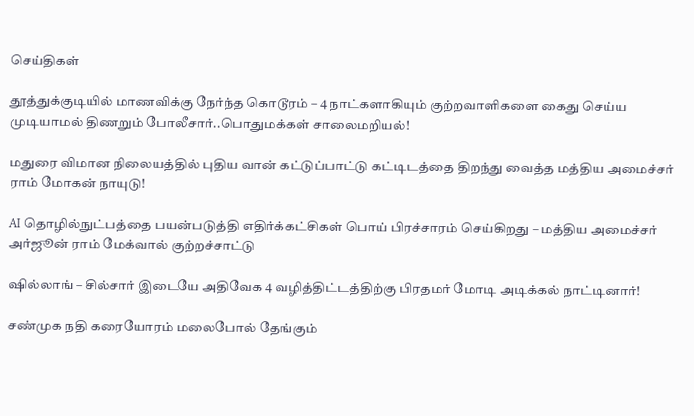செய்திகள்

தூத்துக்குடியில் மாணவிக்கு நேர்ந்த கொடூரம் – 4 நாட்களாகியும் குற்றவாளிகளை கைது செய்ய முடியாமல் திணறும் போலீசார்..பொதுமக்கள் சாலைமறியல்!

மதுரை விமான நிலையத்தில் புதிய வான் கட்டுப்பாட்டு கட்டிடத்தை திறந்து வைத்த மத்திய அமைச்சர் ராம் மோகன் நாயுடு!

AI தொழில்நுட்பத்தை பயன்படுத்தி எதிர்க்கட்சிகள் பொய் பிரச்சாரம் செய்கிறது – மத்திய அமைச்சர் அர்ஜூன் ராம் மேக்வால் குற்றச்சாட்டு

ஷில்லாங் – சில்சார் இடையே அதிவேக 4 வழித்திட்டத்திற்கு பிரதமர் மோடி அடிக்கல் நாட்டினார்!

சண்முக நதி கரையோரம் மலைபோல் தேங்கும்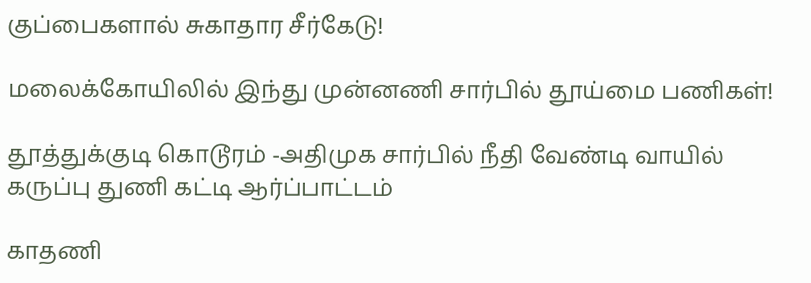குப்பைகளால் சுகாதார சீர்கேடு!

மலைக்கோயிலில் இந்து முன்னணி சார்பில் தூய்மை பணிகள்!

தூத்துக்குடி கொடூரம் -அதிமுக சார்பில் நீதி வேண்டி வாயில் கருப்பு துணி கட்டி ஆர்ப்பாட்டம்

காதணி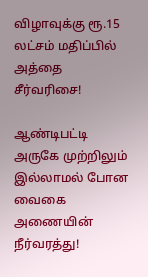விழாவுக்கு ரூ.15 லட்சம் மதிப்பில் அத்தை சீர்வரிசை!

ஆண்டிபட்டி அருகே முற்றிலும் இல்லாமல் போன வைகை அணையின் நீர்வரத்து!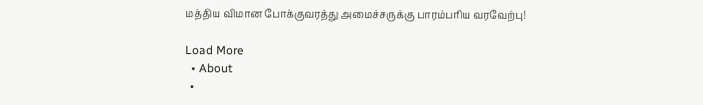மத்திய விமான போக்குவரத்து அமைச்சருக்கு பாரம்பரிய வரவேற்பு!

Load More
  • About
  •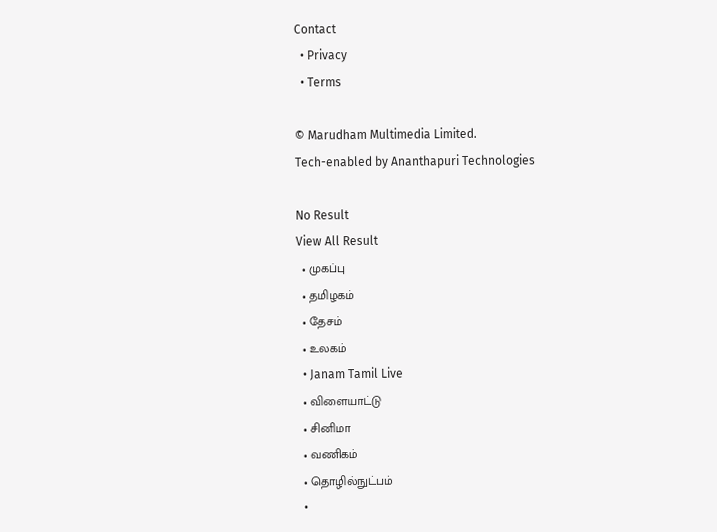Contact
  • Privacy
  • Terms

© Marudham Multimedia Limited.
Tech-enabled by Ananthapuri Technologies

No Result
View All Result
  • முகப்பு
  • தமிழகம்
  • தேசம்
  • உலகம்
  • Janam Tamil Live
  • விளையாட்டு
  • சினிமா
  • வணிகம்
  • தொழில்நுட்பம்
  •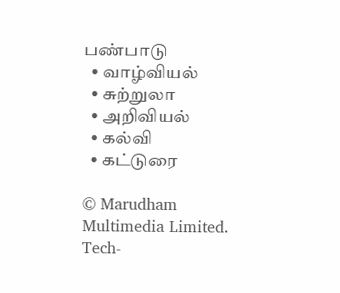பண்பாடு
  • வாழ்வியல்
  • சுற்றுலா
  • அறிவியல்
  • கல்வி
  • கட்டுரை

© Marudham Multimedia Limited.
Tech-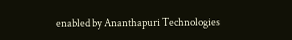enabled by Ananthapuri Technologies